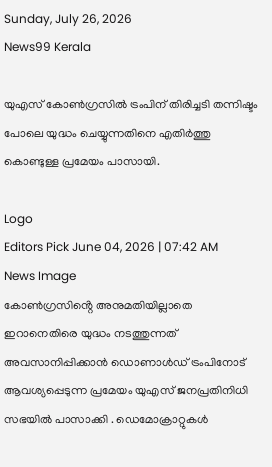Sunday, July 26, 2026
News99 Kerala

യുഎസ് കോൺഗ്രസിൽ ട്രംപിന് തിരിച്ചടി തന്നിഷ്ടം പോലെ യുദ്ധം ചെയ്യുന്നതിനെ എതിർത്തു കൊണ്ടുള്ള പ്രമേയം പാസായി.

Logo
Editors Pick June 04, 2026 | 07:42 AM
News Image
കോൺഗ്രസിൻ്റെ അനുമതിയില്ലാതെ ഇറാനെതിരെ യുദ്ധം നടത്തുന്നത് അവസാനിപ്പിക്കാൻ ഡൊണാൾഡ് ട്രംപിനോട് ആവശ്യപ്പെടുന്ന പ്രമേയം യുഎസ് ജനപ്രതിനിധി സഭയിൽ പാസാക്കി . ഡെമോക്രാറ്റുകൾ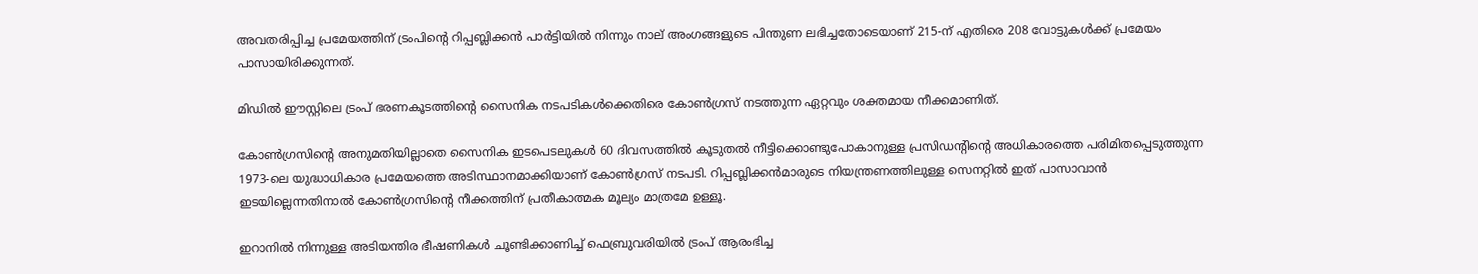അവതരിപ്പിച്ച പ്രമേയത്തിന് ട്രംപിൻ്റെ റിപ്പബ്ലിക്കൻ പാർട്ടിയിൽ നിന്നും നാല് അംഗങ്ങളുടെ പിന്തുണ ലഭിച്ചതോടെയാണ് 215-ന് എതിരെ 208 വോട്ടുകൾക്ക് പ്രമേയം പാസായിരിക്കുന്നത്.

മിഡിൽ ഈസ്റ്റിലെ ട്രംപ് ഭരണകൂടത്തിന്റെ സൈനിക നടപടികൾക്കെതിരെ കോൺഗ്രസ് നടത്തുന്ന ഏറ്റവും ശക്തമായ നീക്കമാണിത്.

കോൺഗ്രസിന്റെ അനുമതിയില്ലാതെ സൈനിക ഇടപെടലുകൾ 60 ദിവസത്തിൽ കൂടുതൽ നീട്ടിക്കൊണ്ടുപോകാനുള്ള പ്രസിഡന്റിന്റെ അധികാരത്തെ പരിമിതപ്പെടുത്തുന്ന 1973-ലെ യുദ്ധാധികാര പ്രമേയത്തെ അടിസ്ഥാനമാക്കിയാണ് കോൺഗ്രസ് നടപടി. റിപ്പബ്ലിക്കൻമാരുടെ നിയന്ത്രണത്തിലുള്ള സെനറ്റിൽ ഇത് പാസാവാൻ ഇടയില്ലെന്നതിനാൽ കോൺഗ്രസിൻ്റെ നീക്കത്തിന് പ്രതീകാത്മക മൂല്യം മാത്രമേ ഉള്ളൂ.

ഇറാനിൽ നിന്നുള്ള അടിയന്തിര ഭീഷണികൾ ചൂണ്ടിക്കാണിച്ച് ഫെബ്രുവരിയിൽ ട്രംപ് ആരംഭിച്ച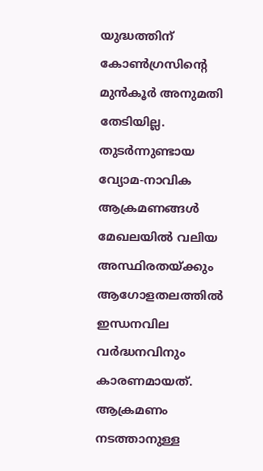യുദ്ധത്തിന് കോൺഗ്രസിന്റെ മുൻകൂർ അനുമതി തേടിയില്ല. തുടർന്നുണ്ടായ വ്യോമ-നാവിക ആക്രമണങ്ങൾ മേഖലയിൽ വലിയ അസ്ഥിരതയ്ക്കും ആഗോളതലത്തിൽ ഇന്ധനവില വർദ്ധനവിനും കാരണമായത്. ആക്രമണം നടത്താനുള്ള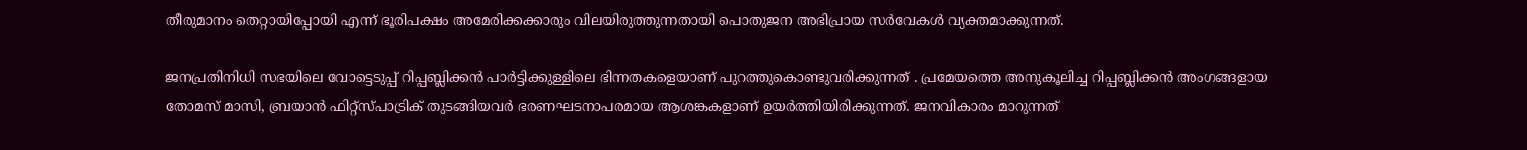തീരുമാനം തെറ്റായിപ്പോയി എന്ന് ഭൂരിപക്ഷം അമേരിക്കക്കാരും വിലയിരുത്തുന്നതായി പൊതുജന അഭിപ്രായ സർവേകൾ വ്യക്തമാക്കുന്നത്.

ജനപ്രതിനിധി സഭയിലെ വോട്ടെടുപ്പ് റിപ്പബ്ലിക്കൻ പാർട്ടിക്കുള്ളിലെ ഭിന്നതകളെയാണ് പുറത്തുകൊണ്ടുവരിക്കുന്നത് . പ്രമേയത്തെ അനുകൂലിച്ച റിപ്പബ്ലിക്കൻ അംഗങ്ങളായ തോമസ് മാസി, ബ്രയാൻ ഫിറ്റ്സ്പാട്രിക് തുടങ്ങിയവർ ഭരണഘടനാപരമായ ആശങ്കകളാണ് ഉയർത്തിയിരിക്കുന്നത്. ജനവികാരം മാറുന്നത്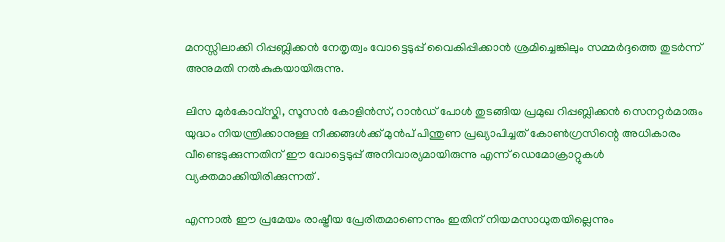മനസ്സിലാക്കി റിപ്പബ്ലിക്കൻ നേതൃത്വം വോട്ടെടുപ്പ് വൈകിപ്പിക്കാൻ ശ്രമിച്ചെങ്കിലും സമ്മർദ്ദത്തെ തുടർന്ന് അനുമതി നൽകുകയായിരുന്നു.

ലിസ മുർകോവ്സ്കി, സൂസൻ കോളിൻസ്, റാൻഡ് പോൾ തുടങ്ങിയ പ്രമുഖ റിപ്പബ്ലിക്കൻ സെനറ്റർമാരും യുദ്ധം നിയന്ത്രിക്കാനുള്ള നീക്കങ്ങൾക്ക് മുൻപ് പിന്തുണ പ്രഖ്യാപിച്ചത് കോൺഗ്രസിന്റെ അധികാരം വീണ്ടെടുക്കുന്നതിന് ഈ വോട്ടെടുപ്പ് അനിവാര്യമായിരുന്നു എന്ന് ഡെമോക്രാറ്റുകൾ വ്യക്തമാക്കിയിരിക്കുന്നത് .

എന്നാൽ ഈ പ്രമേയം രാഷ്ട്രീയ പ്രേരിതമാണെന്നും ഇതിന് നിയമസാധുതയില്ലെന്നും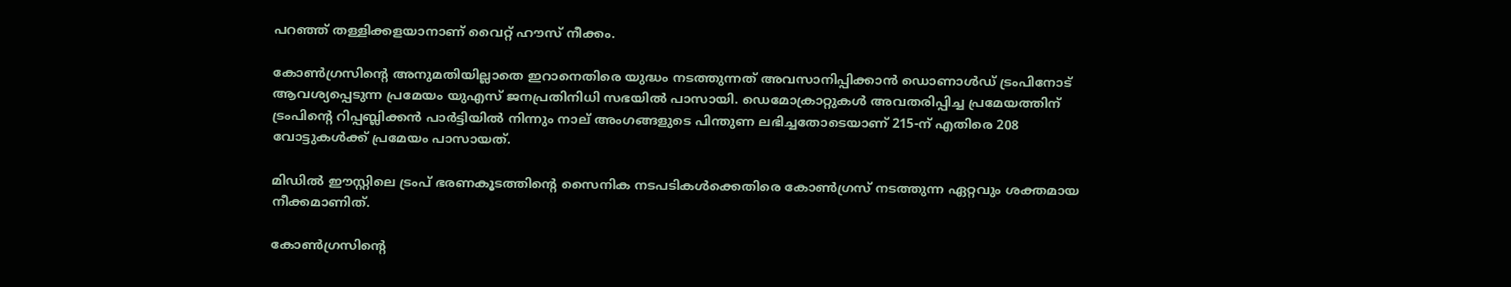പറഞ്ഞ് തള്ളിക്കളയാനാണ് വൈറ്റ് ഹൗസ് നീക്കം.

കോൺഗ്രസിൻ്റെ അനുമതിയില്ലാതെ ഇറാനെതിരെ യുദ്ധം നടത്തുന്നത് അവസാനിപ്പിക്കാൻ ഡൊണാൾഡ് ട്രംപിനോട് ആവശ്യപ്പെടുന്ന പ്രമേയം യുഎസ് ജനപ്രതിനിധി സഭയിൽ പാസായി. ഡെമോക്രാറ്റുകൾ അവതരിപ്പിച്ച പ്രമേയത്തിന് ട്രംപിൻ്റെ റിപ്പബ്ലിക്കൻ പാർട്ടിയിൽ നിന്നും നാല് അംഗങ്ങളുടെ പിന്തുണ ലഭിച്ചതോടെയാണ് 215-ന് എതിരെ 208 വോട്ടുകൾക്ക് പ്രമേയം പാസായത്.

മിഡിൽ ഈസ്റ്റിലെ ട്രംപ് ഭരണകൂടത്തിന്റെ സൈനിക നടപടികൾക്കെതിരെ കോൺഗ്രസ് നടത്തുന്ന ഏറ്റവും ശക്തമായ നീക്കമാണിത്.

കോൺഗ്രസിന്റെ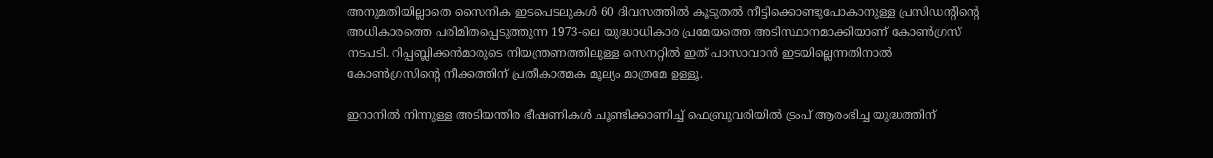അനുമതിയില്ലാതെ സൈനിക ഇടപെടലുകൾ 60 ദിവസത്തിൽ കൂടുതൽ നീട്ടിക്കൊണ്ടുപോകാനുള്ള പ്രസിഡന്റിന്റെ അധികാരത്തെ പരിമിതപ്പെടുത്തുന്ന 1973-ലെ യുദ്ധാധികാര പ്രമേയത്തെ അടിസ്ഥാനമാക്കിയാണ് കോൺഗ്രസ് നടപടി. റിപ്പബ്ലിക്കൻമാരുടെ നിയന്ത്രണത്തിലുള്ള സെനറ്റിൽ ഇത് പാസാവാൻ ഇടയില്ലെന്നതിനാൽ കോൺഗ്രസിൻ്റെ നീക്കത്തിന് പ്രതീകാത്മക മൂല്യം മാത്രമേ ഉള്ളൂ.

ഇറാനിൽ നിന്നുള്ള അടിയന്തിര ഭീഷണികൾ ചൂണ്ടിക്കാണിച്ച് ഫെബ്രുവരിയിൽ ട്രംപ് ആരംഭിച്ച യുദ്ധത്തിന്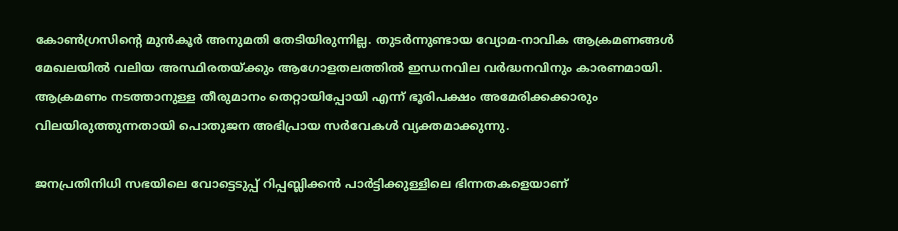കോൺഗ്രസിന്റെ മുൻകൂർ അനുമതി തേടിയിരുന്നില്ല. തുടർന്നുണ്ടായ വ്യോമ-നാവിക ആക്രമണങ്ങൾ മേഖലയിൽ വലിയ അസ്ഥിരതയ്ക്കും ആഗോളതലത്തിൽ ഇന്ധനവില വർദ്ധനവിനും കാരണമായി. ആക്രമണം നടത്താനുള്ള തീരുമാനം തെറ്റായിപ്പോയി എന്ന് ഭൂരിപക്ഷം അമേരിക്കക്കാരും വിലയിരുത്തുന്നതായി പൊതുജന അഭിപ്രായ സർവേകൾ വ്യക്തമാക്കുന്നു.

ജനപ്രതിനിധി സഭയിലെ വോട്ടെടുപ്പ് റിപ്പബ്ലിക്കൻ പാർട്ടിക്കുള്ളിലെ ഭിന്നതകളെയാണ്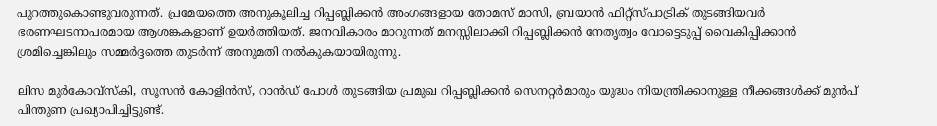പുറത്തുകൊണ്ടുവരുന്നത്. പ്രമേയത്തെ അനുകൂലിച്ച റിപ്പബ്ലിക്കൻ അംഗങ്ങളായ തോമസ് മാസി, ബ്രയാൻ ഫിറ്റ്സ്പാട്രിക് തുടങ്ങിയവർ ഭരണഘടനാപരമായ ആശങ്കകളാണ് ഉയർത്തിയത്. ജനവികാരം മാറുന്നത് മനസ്സിലാക്കി റിപ്പബ്ലിക്കൻ നേതൃത്വം വോട്ടെടുപ്പ് വൈകിപ്പിക്കാൻ ശ്രമിച്ചെങ്കിലും സമ്മർദ്ദത്തെ തുടർന്ന് അനുമതി നൽകുകയായിരുന്നു.

ലിസ മുർകോവ്സ്കി, സൂസൻ കോളിൻസ്, റാൻഡ് പോൾ തുടങ്ങിയ പ്രമുഖ റിപ്പബ്ലിക്കൻ സെനറ്റർമാരും യുദ്ധം നിയന്ത്രിക്കാനുള്ള നീക്കങ്ങൾക്ക് മുൻപ് പിന്തുണ പ്രഖ്യാപിച്ചിട്ടുണ്ട്.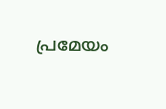പ്രമേയം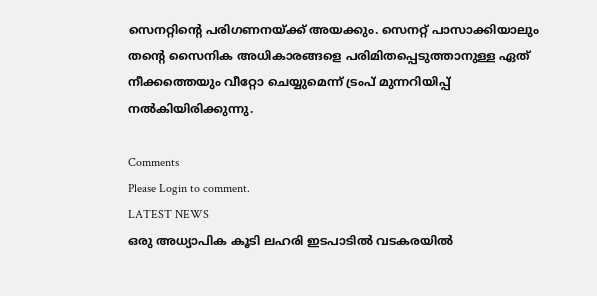സെനറ്റിന്റെ പരിഗണനയ്ക്ക് അയക്കും. സെനറ്റ് പാസാക്കിയാലും തന്റെ സൈനിക അധികാരങ്ങളെ പരിമിതപ്പെടുത്താനുള്ള ഏത് നീക്കത്തെയും വീറ്റോ ചെയ്യുമെന്ന് ട്രംപ് മുന്നറിയിപ്പ് നൽകിയിരിക്കുന്നു.

Comments
Please Login to comment.
LATEST NEWS
ഒരു അധ്യാപിക കൂടി ലഹരി ഇടപാടിൽ വടകരയിൽ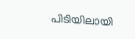പിടിയിലായി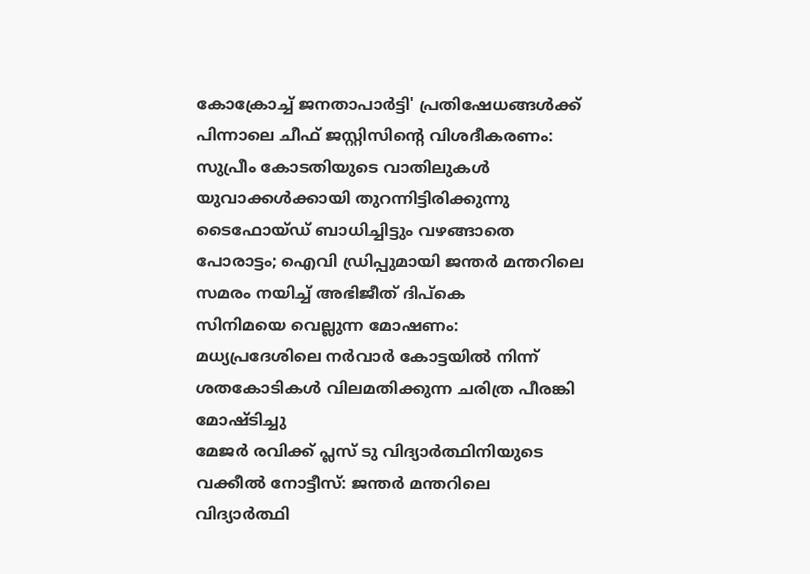കോക്രോച്ച് ജനതാപാർട്ടി' പ്രതിഷേധങ്ങൾക്ക് പിന്നാലെ ചീഫ് ജസ്റ്റിസിന്റെ വിശദീകരണം: സുപ്രീം കോടതിയുടെ വാതിലുകൾ യുവാക്കൾക്കായി തുറന്നിട്ടിരിക്കുന്നു
ടൈഫോയ്ഡ് ബാധിച്ചിട്ടും വഴങ്ങാതെ പോരാട്ടം; ഐവി ഡ്രിപ്പുമായി ജന്തർ മന്തറിലെ സമരം നയിച്ച് അഭിജീത് ദിപ്‌കെ
സിനിമയെ വെല്ലുന്ന മോഷണം: മധ്യപ്രദേശിലെ നർവാർ കോട്ടയിൽ നിന്ന് ശതകോടികൾ വിലമതിക്കുന്ന ചരിത്ര പീരങ്കി മോഷ്ടിച്ചു
മേജർ രവിക്ക് പ്ലസ് ടു വിദ്യാർത്ഥിനിയുടെ വക്കീൽ നോട്ടീസ്: ജന്തർ മന്തറിലെ വിദ്യാർത്ഥി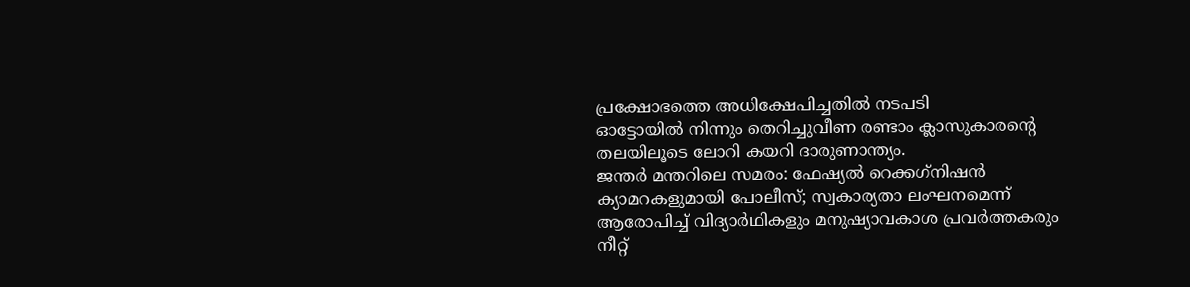പ്രക്ഷോഭത്തെ അധിക്ഷേപിച്ചതിൽ നടപടി
ഓട്ടോയിൽ നിന്നും തെറിച്ചുവീണ രണ്ടാം ക്ലാസുകാരന്റെ തലയിലൂടെ ലോറി കയറി ദാരുണാന്ത്യം.
ജന്തർ മന്തറിലെ സമരം: ഫേഷ്യൽ റെക്കഗ്‌നിഷൻ ക്യാമറകളുമായി പോലീസ്; സ്വകാര്യതാ ലംഘനമെന്ന് ആരോപിച്ച് വിദ്യാർഥികളും മനുഷ്യാവകാശ പ്രവർത്തകരും
നീറ്റ്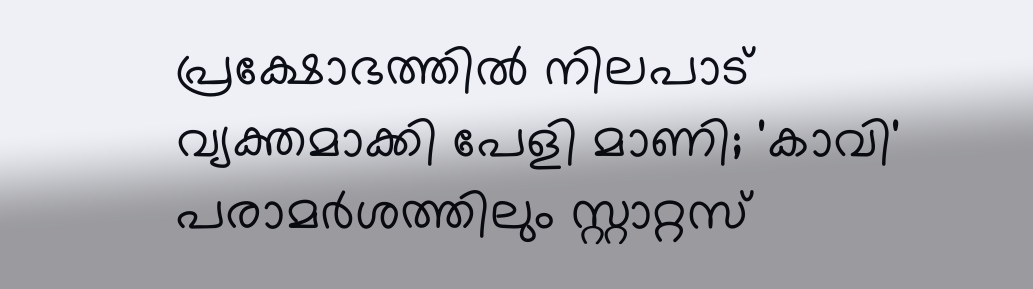പ്രക്ഷോഭത്തിൽ നിലപാട് വ്യക്തമാക്കി പേളി മാണി; 'കാവി' പരാമർശത്തിലും സ്റ്റാറ്റസ്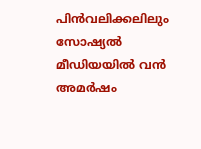പിൻവലിക്കലിലും സോഷ്യൽ മീഡിയയിൽ വൻ അമർഷം